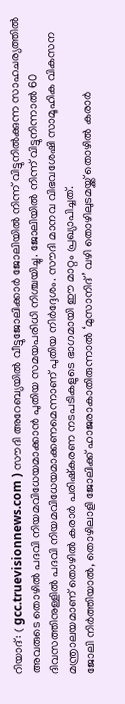റിയാദ്: ( gcc.truevisionnews.com ) സൗദി അറേബ്യയിൽ വീട്ടുജോലിക്കാർ ജോലിയിൽ നിന്ന് വിട്ടുനിൽക്കുന്ന സാഹചര്യത്തിൽ അവരുടെ തൊഴിൽ പദവി നിയമവിധേയമാക്കാൻ പുതിയ സമയപരിധി നിശ്ചയിച്ചു. ജോലിയിൽ നിന്ന് വിട്ടുനിന്നാൽ 60 ദിവസത്തിനുള്ളിൽ പദവി നിയമവിധേയമാക്കണമെന്നാണ് പുതിയ നിർദ്ദേശം. സൗദി മാനവ വിഭവശേഷി സാമൂഹിക വികസന മന്ത്രാലയമാണ് തൊഴിൽ കരാർ പരിഷ്കരണ നടപടികളുടെ ഭാഗമായി ഈ മാറ്റം പ്രഖ്യാപിച്ചത്.
ജോലി നിർത്തിയാൽ, തൊഴിലാളി ജോലിക്ക് ഹാജരാകാതിരുന്നാൽ ‘മുസാനിദ്’ വഴി തൊഴിലുടമയ്ക്ക് തൊഴിൽ കരാർ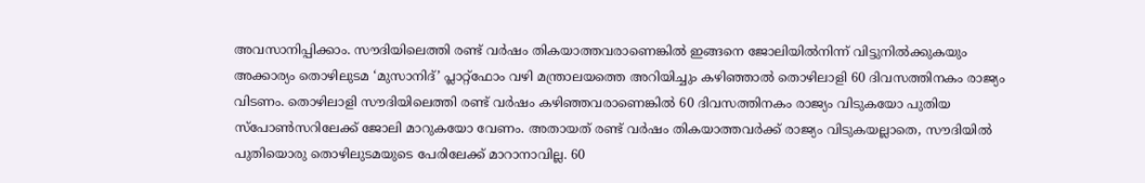അവസാനിപ്പിക്കാം. സൗദിയിലെത്തി രണ്ട് വർഷം തികയാത്തവരാണെങ്കിൽ ഇങ്ങനെ ജോലിയിൽനിന്ന് വിട്ടുനിൽക്കുകയും അക്കാര്യം തൊഴിലുടമ ‘മുസാനിദ്’ പ്ലാറ്റ്ഫോം വഴി മന്ത്രാലയത്തെ അറിയിച്ചും കഴിഞ്ഞാൽ തൊഴിലാളി 60 ദിവസത്തിനകം രാജ്യം വിടണം. തൊഴിലാളി സൗദിയിലെത്തി രണ്ട് വർഷം കഴിഞ്ഞവരാണെങ്കിൽ 60 ദിവസത്തിനകം രാജ്യം വിടുകയോ പുതിയ സ്പോൺസറിലേക്ക് ജോലി മാറുകയോ വേണം. അതായത് രണ്ട് വർഷം തികയാത്തവർക്ക് രാജ്യം വിടുകയല്ലാതെ, സൗദിയിൽ പുതിയൊരു തൊഴിലുടമയുടെ പേരിലേക്ക് മാറാനാവില്ല. 60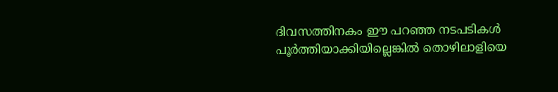ദിവസത്തിനകം ഈ പറഞ്ഞ നടപടികൾ പൂർത്തിയാക്കിയില്ലെങ്കിൽ തൊഴിലാളിയെ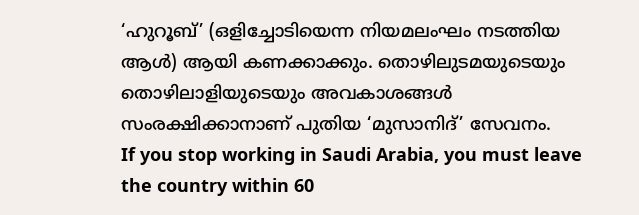‘ഹുറൂബ്’ (ഒളിച്ചോടിയെന്ന നിയമലംഘം നടത്തിയ ആൾ) ആയി കണക്കാക്കും. തൊഴിലുടമയുടെയും തൊഴിലാളിയുടെയും അവകാശങ്ങൾ സംരക്ഷിക്കാനാണ് പുതിയ ‘മുസാനിദ്’ സേവനം.
If you stop working in Saudi Arabia, you must leave the country within 60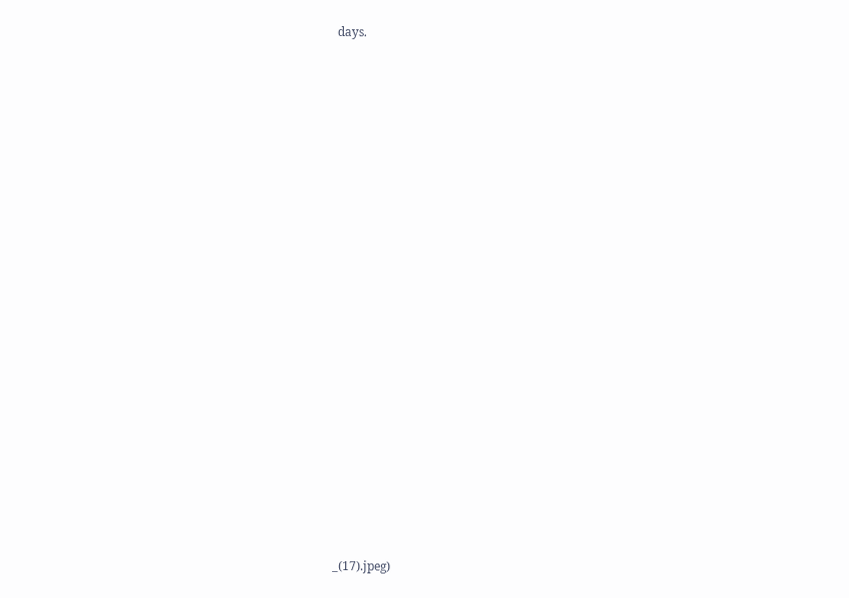days.


























_(17).jpeg)